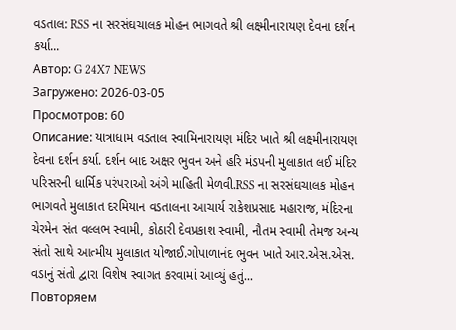વડતાલ: RSS ના સરસંઘચાલક મોહન ભાગવતે શ્રી લક્ષ્મીનારાયણ દેવના દર્શન કર્યા...
Автор: G 24X7 NEWS
Загружено: 2026-03-05
Просмотров: 60
Описание: યાત્રાધામ વડતાલ સ્વામિનારાયણ મંદિર ખાતે શ્રી લક્ષ્મીનારાયણ દેવના દર્શન કર્યા. દર્શન બાદ અક્ષર ભુવન અને હરિ મંડપની મુલાકાત લઈ મંદિર પરિસરની ધાર્મિક પરંપરાઓ અંગે માહિતી મેળવી.RSS ના સરસંઘચાલક મોહન ભાગવતે મુલાકાત દરમિયાન વડતાલના આચાર્ય રાકેશપ્રસાદ મહારાજ, મંદિરના ચેરમેન સંત વલ્લભ સ્વામી, કોઠારી દેવપ્રકાશ સ્વામી, નૌતમ સ્વામી તેમજ અન્ય સંતો સાથે આત્મીય મુલાકાત યોજાઈ.ગોપાળાનંદ ભુવન ખાતે આર.એસ.એસ. વડાનું સંતો દ્વારા વિશેષ સ્વાગત કરવામાં આવ્યું હતું...
Повторяем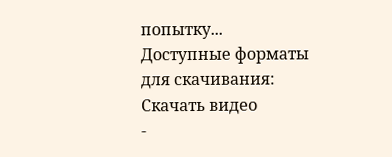попытку...
Доступные форматы для скачивания:
Скачать видео
-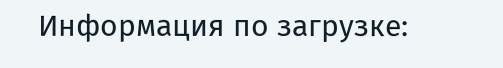Информация по загрузке: